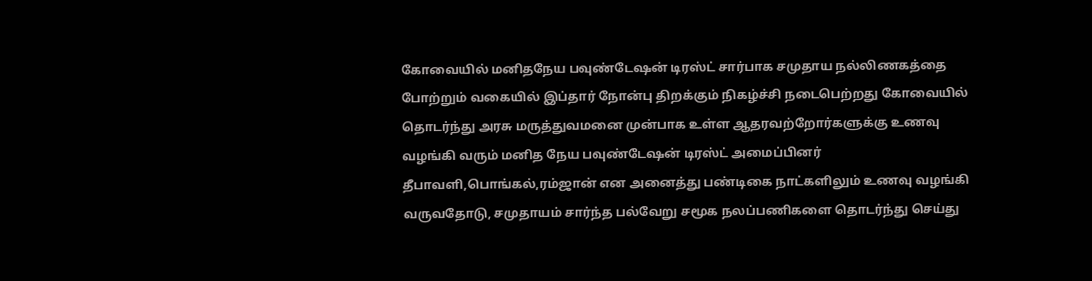கோவையில் மனிதநேய பவுண்டேஷன் டிரஸ்ட் சார்பாக சமுதாய நல்லிணகத்தை போற்றும் வகையில் இப்தார் நோன்பு திறக்கும் நிகழ்ச்சி நடைபெற்றது கோவையில் தொடர்ந்து அரசு மருத்துவமனை முன்பாக உள்ள ஆதரவற்றோர்களுக்கு உணவு வழங்கி வரும் மனித நேய பவுண்டேஷன் டிரஸ்ட் அமைப்பினர் தீபாவளி,பொங்கல்,ரம்ஜான் என அனைத்து பண்டிகை நாட்களிலும் உணவு வழங்கி வருவதோடு, சமுதாயம் சார்ந்த பல்வேறு சமூக நலப்பணிகளை தொடர்ந்து செய்து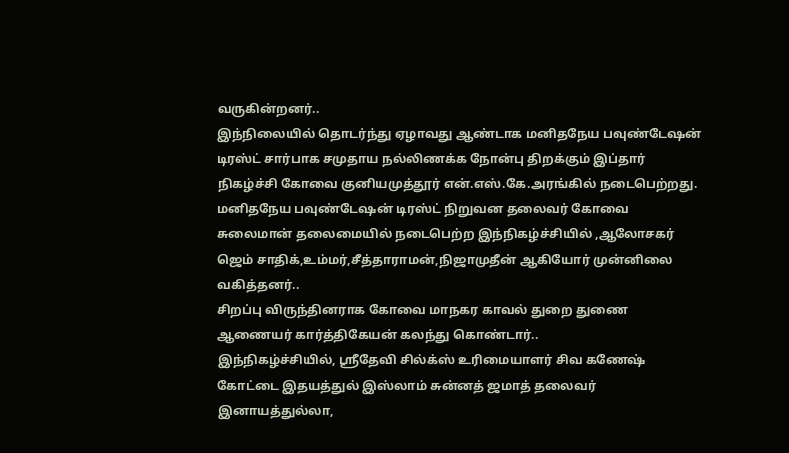வருகின்றனர்..
இந்நிலையில் தொடர்ந்து ஏழாவது ஆண்டாக மனிதநேய பவுண்டேஷன் டிரஸ்ட் சார்பாக சமுதாய நல்லிணக்க நோன்பு திறக்கும் இப்தார் நிகழ்ச்சி கோவை குனியமுத்தூர் என்.எஸ்.கே.அரங்கில் நடைபெற்றது.
மனிதநேய பவுண்டேஷன் டிரஸ்ட் நிறுவன தலைவர் கோவை சுலைமான் தலைமையில் நடைபெற்ற இந்நிகழ்ச்சியில் ,ஆலோசகர் ஜெம் சாதிக்,உம்மர்,சீத்தாராமன்,நிஜாமுதீன் ஆகியோர் முன்னிலை வகித்தனர்..
சிறப்பு விருந்தினராக கோவை மாநகர காவல் துறை துணை ஆணையர் கார்த்திகேயன் கலந்து கொண்டார்..
இந்நிகழ்ச்சியில், ஸ்ரீதேவி சில்க்ஸ் உரிமையாளர் சிவ கணேஷ் கோட்டை இதயத்துல் இஸ்லாம் சுன்னத் ஜமாத் தலைவர் இனாயத்துல்லா,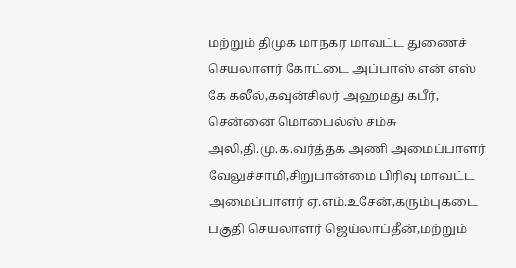மற்றும் திமுக மாநகர மாவட்ட துணைச் செயலாளர் கோட்டை அப்பாஸ் என் எஸ் கே கலீல்,கவுன்சிலர் அஹமது கபீர், சென்னை மொபைல்ஸ் சம்சு அலி,தி.மு.க.வர்த்தக அணி அமைப்பாளர் வேலுச்சாமி,சிறுபான்மை பிரிவு மாவட்ட அமைப்பாளர் ஏ.எம்.உசேன்,கரும்புகடை பகுதி செயலாளர் ஜெய்லாப்தீன்,மற்றும்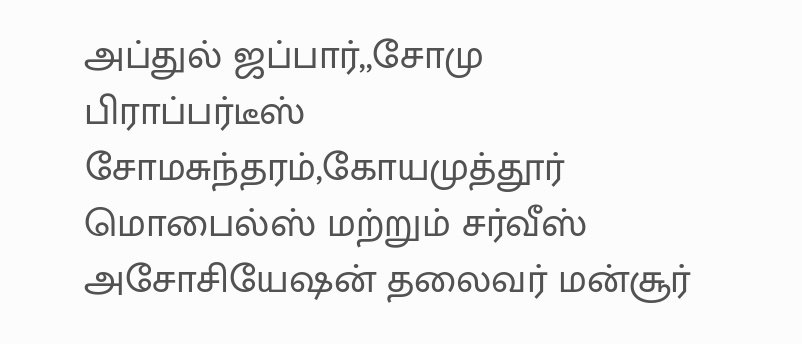அப்துல் ஜப்பார்,,சோமு பிராப்பர்டீஸ் சோமசுந்தரம்,கோயமுத்தூர் மொபைல்ஸ் மற்றும் சர்வீஸ் அசோசியேஷன் தலைவர் மன்சூர்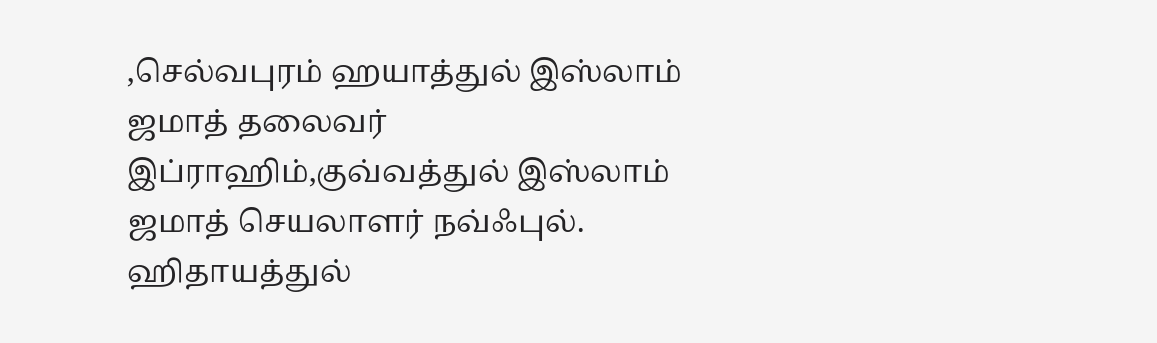,செல்வபுரம் ஹயாத்துல் இஸ்லாம் ஜமாத் தலைவர் இப்ராஹிம்,குவ்வத்துல் இஸ்லாம் ஜமாத் செயலாளர் நவ்ஃபுல். ஹிதாயத்துல்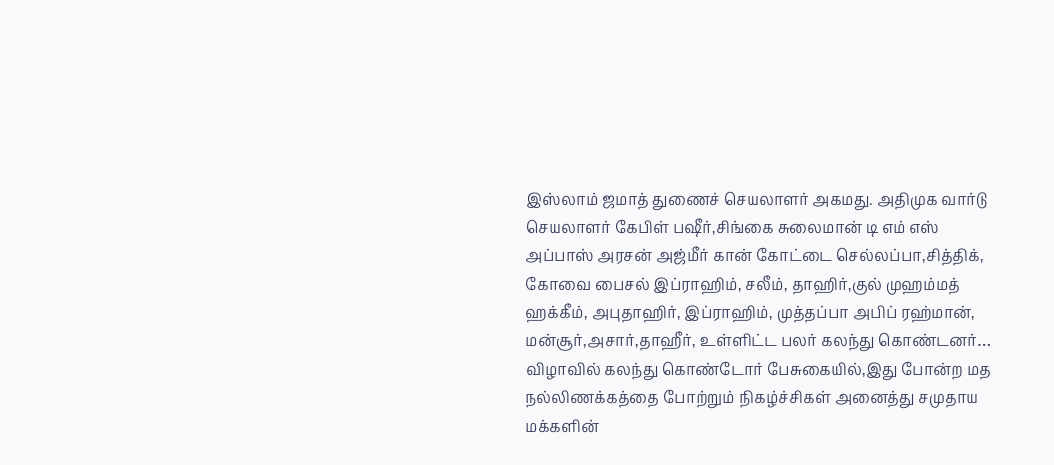இஸ்லாம் ஜமாத் துணைச் செயலாளர் அகமது. அதிமுக வார்டு செயலாளர் கேபிள் பஷீர்,சிங்கை சுலைமான் டி எம் எஸ் அப்பாஸ் அரசன் அஜ்மீர் கான் கோட்டை செல்லப்பா,சித்திக், கோவை பைசல் இப்ராஹிம், சலீம், தாஹிர்,குல் முஹம்மத் ஹக்கீம், அபுதாஹிர், இப்ராஹிம், முத்தப்பா அபிப் ரஹ்மான், மன்சூர்,அசார்,தாஹீர், உள்ளிட்ட பலர் கலந்து கொண்டனர்…
விழாவில் கலந்து கொண்டோர் பேசுகையில்,இது போன்ற மத நல்லிணக்கத்தை போற்றும் நிகழ்ச்சிகள் அனைத்து சமுதாய மக்களின்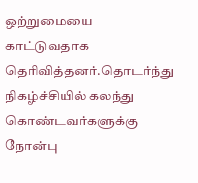ஒற்றுமையை காட்டுவதாக தெரிவித்தனர்.தொடர்ந்து நிகழ்ச்சியில் கலந்து கொண்டவர்களுக்கு நோன்பு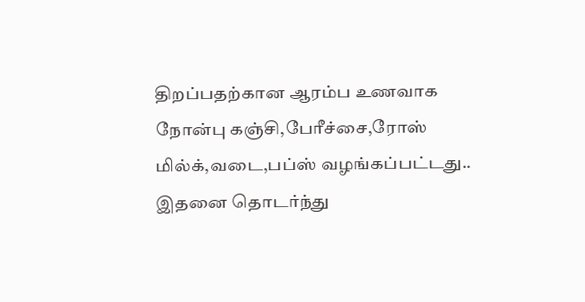திறப்பதற்கான ஆரம்ப உணவாக நோன்பு கஞ்சி,பேரீச்சை,ரோஸ் மில்க்,வடை,பப்ஸ் வழங்கப்பட்டது..
இதனை தொடர்ந்து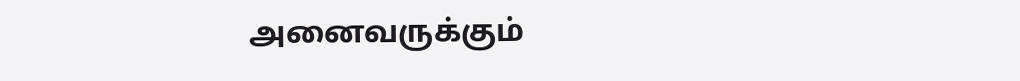அனைவருக்கும்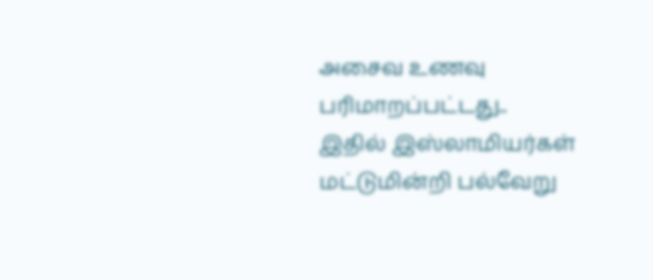அசைவ உணவு பரிமாறப்பட்டது..
இதில் இஸ்லாமியர்கள் மட்டுமின்றி பல்வேறு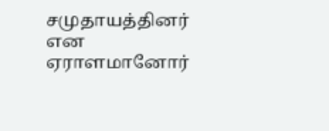சமுதாயத்தினர் என ஏராளமானோர்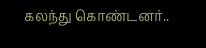கலந்து கொண்டனர்..